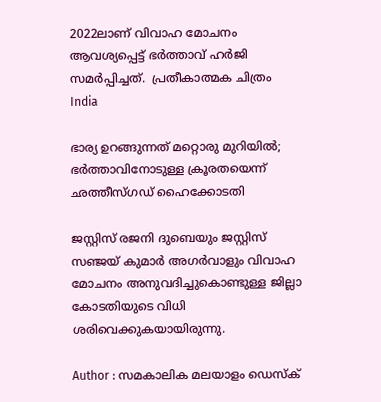2022ലാണ് വിവാഹ മോചനം ആവശ്യപ്പെട്ട് ഭര്‍ത്താവ് ഹര്‍ജി സമര്‍പ്പിച്ചത്.  പ്രതീകാത്മക ചിത്രം
India

ഭാര്യ ഉറങ്ങുന്നത് മറ്റൊരു മുറിയില്‍; ഭര്‍ത്താവിനോടുള്ള ക്രൂരതയെന്ന് ഛത്തീസ്ഗഡ് ഹൈക്കോടതി

ജസ്റ്റിസ് രജനി ദുബെയും ജസ്റ്റിസ് സഞ്ജയ് കുമാര്‍ അഗര്‍വാളും വിവാഹ മോചനം അനുവദിച്ചുകൊണ്ടുള്ള ജില്ലാ കോടതിയുടെ വിധി ശരിവെക്കുകയായിരുന്നു.

Author : സമകാലിക മലയാളം ഡെസ്ക്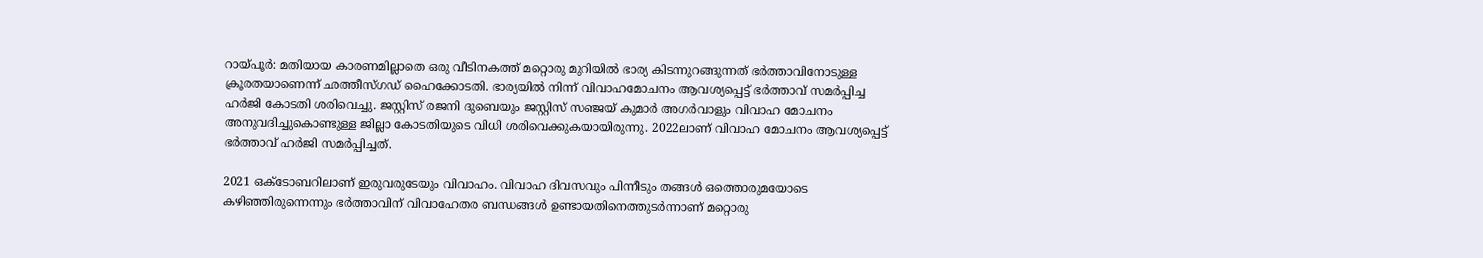റായ്പൂര്‍: മതിയായ കാരണമില്ലാതെ ഒരു വീടിനകത്ത് മറ്റൊരു മുറിയില്‍ ഭാര്യ കിടന്നുറങ്ങുന്നത് ഭര്‍ത്താവിനോടുള്ള ക്രൂരതയാണെന്ന് ഛത്തീസ്ഗഡ് ഹൈക്കോടതി. ഭാര്യയില്‍ നിന്ന് വിവാഹമോചനം ആവശ്യപ്പെട്ട് ഭര്‍ത്താവ് സമര്‍പ്പിച്ച ഹര്‍ജി കോടതി ശരിവെച്ചു. ജസ്റ്റിസ് രജനി ദുബെയും ജസ്റ്റിസ് സഞ്ജയ് കുമാര്‍ അഗര്‍വാളും വിവാഹ മോചനം അനുവദിച്ചുകൊണ്ടുള്ള ജില്ലാ കോടതിയുടെ വിധി ശരിവെക്കുകയായിരുന്നു. 2022ലാണ് വിവാഹ മോചനം ആവശ്യപ്പെട്ട് ഭര്‍ത്താവ് ഹര്‍ജി സമര്‍പ്പിച്ചത്.

2021 ഒക്ടോബറിലാണ് ഇരുവരുടേയും വിവാഹം. വിവാഹ ദിവസവും പിന്നീടും തങ്ങള്‍ ഒത്തൊരുമയോടെ കഴിഞ്ഞിരുന്നെന്നും ഭര്‍ത്താവിന് വിവാഹേതര ബന്ധങ്ങള്‍ ഉണ്ടായതിനെത്തുടര്‍ന്നാണ് മറ്റൊരു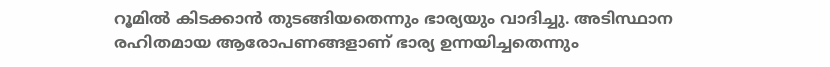റൂമില്‍ കിടക്കാന്‍ തുടങ്ങിയതെന്നും ഭാര്യയും വാദിച്ചു. അടിസ്ഥാന രഹിതമായ ആരോപണങ്ങളാണ് ഭാര്യ ഉന്നയിച്ചതെന്നും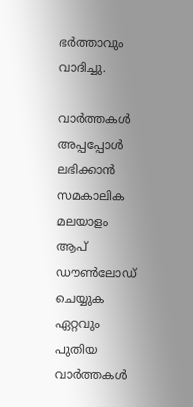ഭര്‍ത്താവും വാദിച്ചു.

വാര്‍ത്തകള്‍ അപ്പപ്പോള്‍ ലഭിക്കാന്‍ സമകാലിക മലയാളം ആപ് ഡൗണ്‍ലോഡ് ചെയ്യുക ഏറ്റവും പുതിയ വാര്‍ത്തകള്‍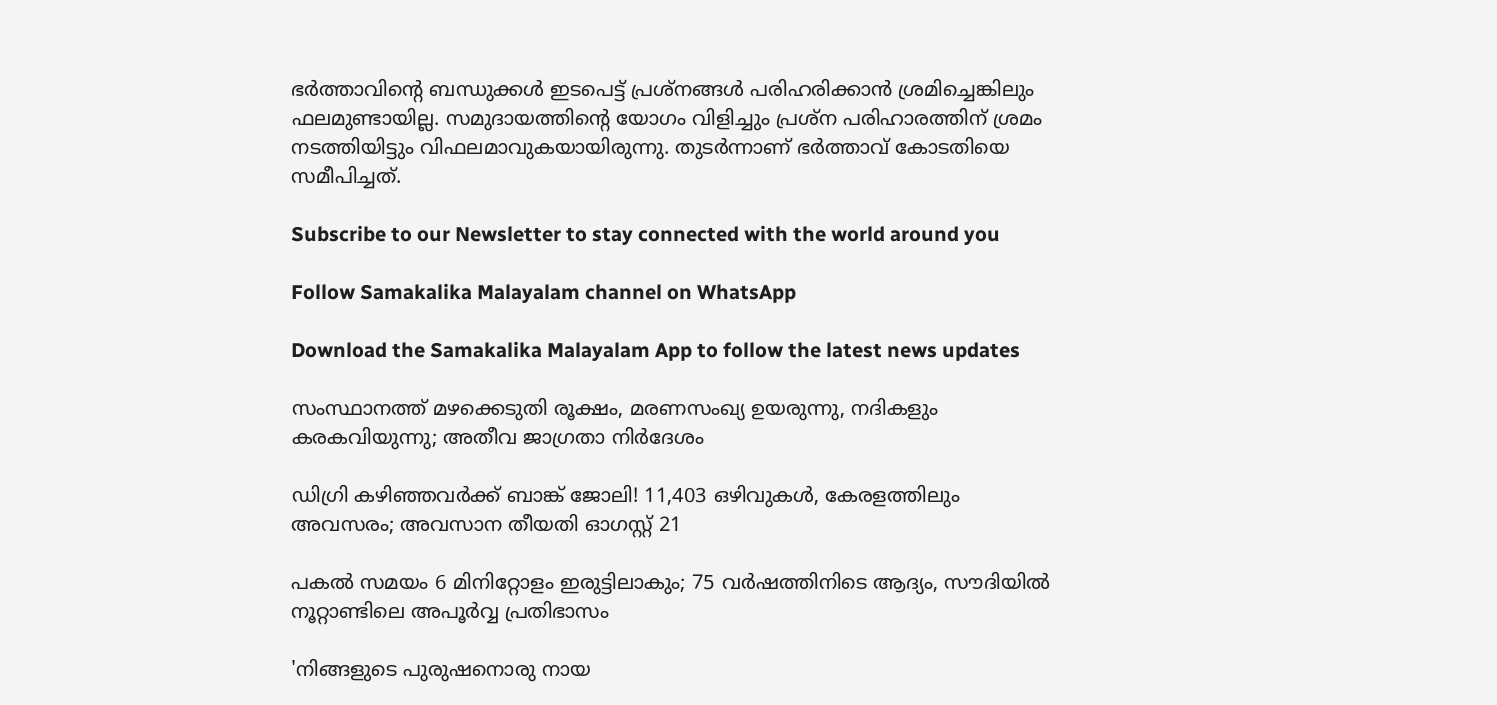ഭര്‍ത്താവിന്റെ ബന്ധുക്കള്‍ ഇടപെട്ട് പ്രശ്‌നങ്ങള്‍ പരിഹരിക്കാന്‍ ശ്രമിച്ചെങ്കിലും ഫലമുണ്ടായില്ല. സമുദായത്തിന്റെ യോഗം വിളിച്ചും പ്രശ്‌ന പരിഹാരത്തിന് ശ്രമം നടത്തിയിട്ടും വിഫലമാവുകയായിരുന്നു. തുടര്‍ന്നാണ് ഭര്‍ത്താവ് കോടതിയെ സമീപിച്ചത്.

Subscribe to our Newsletter to stay connected with the world around you

Follow Samakalika Malayalam channel on WhatsApp

Download the Samakalika Malayalam App to follow the latest news updates

സംസ്ഥാനത്ത് മഴക്കെടുതി രൂക്ഷം, മരണസംഖ്യ ഉയരുന്നു, നദികളും കരകവിയുന്നു; അതീവ ജാഗ്രതാ നിര്‍ദേശം

ഡിഗ്രി കഴിഞ്ഞവർക്ക് ബാങ്ക് ജോലി! 11,403 ഒഴിവുകൾ, കേരളത്തിലും അവസരം; അവസാന തീയതി ഓഗസ്റ്റ് 21

പകല്‍ സമയം 6 മിനിറ്റോളം ഇരുട്ടിലാകും; 75 വര്‍ഷത്തിനിടെ ആദ്യം, സൗദിയില്‍ നൂറ്റാണ്ടിലെ അപൂര്‍വ്വ പ്രതിഭാസം

'നിങ്ങളുടെ പുരുഷനൊരു നായ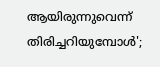ആയിരുന്നുവെന്ന് തിരിച്ചറിയുമ്പോള്‍';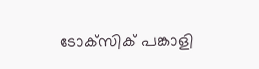ടോക്‌സിക് പങ്കാളി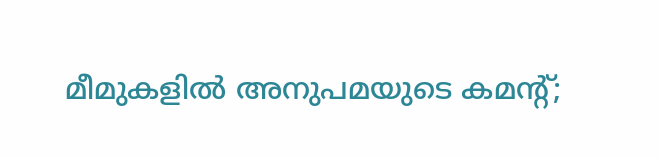മീമുകളില്‍ അനുപമയുടെ കമന്റ്;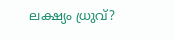ലക്ഷ്യം ധ്രുവ്?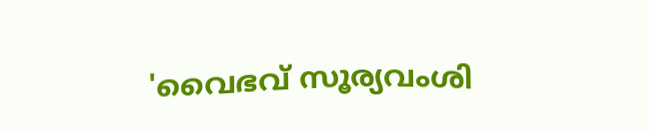'വൈഭവ് സൂര്യവംശി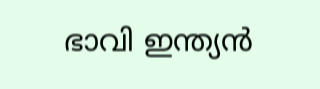ഭാവി ഇന്ത്യൻ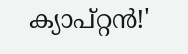ക്യാപ്റ്റൻ!'